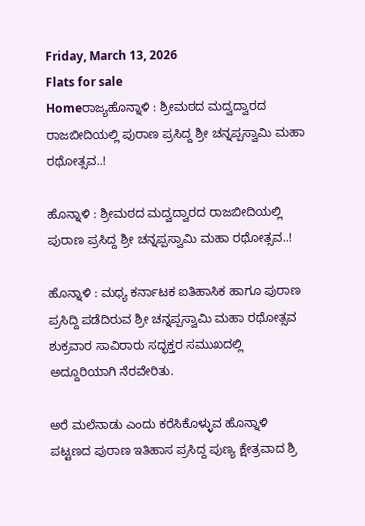Friday, March 13, 2026
Flats for sale
Homeರಾಜ್ಯಹೊನ್ನಾಳಿ : ಶ್ರೀಮಠದ ಮದ್ವದ್ವಾರದ ರಾಜಬೀದಿಯಲ್ಲಿ ಪುರಾಣ ಪ್ರಸಿದ್ದ ಶ್ರೀ ಚನ್ನಪ್ಪಸ್ವಾಮಿ ಮಹಾ ರಥೋತ್ಸವ..!

ಹೊನ್ನಾಳಿ : ಶ್ರೀಮಠದ ಮದ್ವದ್ವಾರದ ರಾಜಬೀದಿಯಲ್ಲಿ ಪುರಾಣ ಪ್ರಸಿದ್ದ ಶ್ರೀ ಚನ್ನಪ್ಪಸ್ವಾಮಿ ಮಹಾ ರಥೋತ್ಸವ..!

ಹೊನ್ನಾಳಿ : ಮಧ್ಯ ಕರ್ನಾಟಕ ಐತಿಹಾಸಿಕ ಹಾಗೂ ಪುರಾಣ ಪ್ರಸಿದ್ದಿ ಪಡೆದಿರುವ ಶ್ರೀ ಚನ್ನಪ್ಪಸ್ವಾಮಿ ಮಹಾ ರಥೋತ್ಸವ ಶುಕ್ರವಾರ ಸಾವಿರಾರು ಸದ್ಭಕ್ತರ ಸಮುಖದಲ್ಲಿ ಅದ್ದೂರಿಯಾಗಿ ನೆರವೇರಿತು.

ಅರೆ ಮಲೆನಾಡು ಎಂದು ಕರೆಸಿಕೊಳ್ಳುವ ಹೊನ್ನಾಳಿ ಪಟ್ಟಣದ ಪುರಾಣ ಇತಿಹಾಸ ಪ್ರಸಿದ್ದ ಪುಣ್ಯ ಕ್ಷೇತ್ರವಾದ ಶ್ರಿ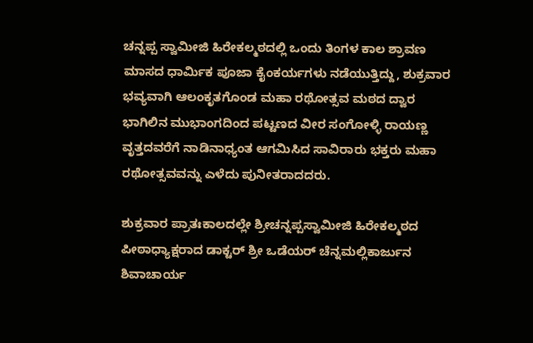ಚನ್ನಪ್ಪ ಸ್ವಾಮೀಜಿ ಹಿರೇಕಲ್ಮಠದಲ್ಲಿ ಒಂದು ತಿಂಗಳ ಕಾಲ ಶ್ರಾವಣ ಮಾಸದ ಧಾರ್ಮಿಕ ಪೂಜಾ ಕೈಂಕರ್ಯಗಳು ನಡೆಯುತ್ತಿದ್ದು, ಶುಕ್ರವಾರ ಭವ್ಯವಾಗಿ ಆಲಂಕೃತಗೊಂಡ ಮಹಾ ರಥೋತ್ಸವ ಮಠದ ದ್ವಾರ ಭಾಗಿಲಿನ ಮುಭಾಂಗದಿಂದ ಪಟ್ಟಣದ ವೀರ ಸಂಗೋಳ್ಳಿ ರಾಯಣ್ಣ ವೃತ್ತದವರೆಗೆ ನಾಡಿನಾಧ್ಯಂತ ಆಗಮಿಸಿದ ಸಾವಿರಾರು ಭಕ್ತರು ಮಹಾ ರಥೋತ್ಸವವನ್ನು ಎಳೆದು ಪುನೀತರಾದದರು.

ಶುಕ್ರವಾರ ಪ್ರಾತಃಕಾಲದಲ್ಲೇ ಶ್ರೀಚನ್ನಪ್ಪಸ್ವಾಮೀಜಿ ಹಿರೇಕಲ್ಮಠದ ಪೀಠಾಧ್ಯಾಕ್ಷರಾದ ಡಾಕ್ಟರ್ ಶ್ರೀ ಒಡೆಯರ್ ಚೆನ್ನಮಲ್ಲಿಕಾರ್ಜುನ ಶಿವಾಚಾರ್ಯ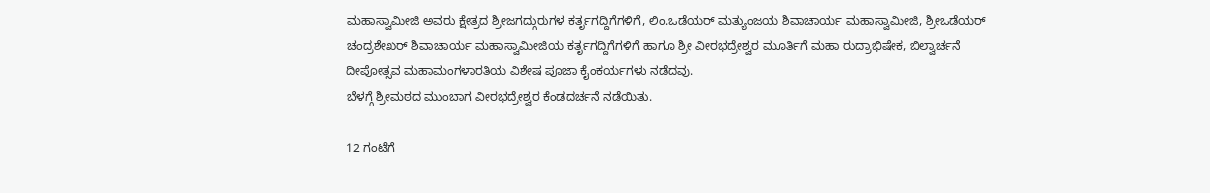ಮಹಾಸ್ವಾಮೀಜಿ ಅವರು ಕ್ಷೇತ್ರದ ಶ್ರೀಜಗದ್ಗುರುಗಳ ಕರ್ತೃಗದ್ದಿಗೆಗಳಿಗೆ, ಲಿಂ.ಒಡೆಯರ್ ಮತ್ಯುಂಜಯ ಶಿವಾಚಾರ್ಯ ಮಹಾಸ್ವಾಮೀಜಿ, ಶ್ರೀಒಡೆಯರ್ ಚಂದ್ರಶೇಖರ್ ಶಿವಾಚಾರ್ಯ ಮಹಾಸ್ವಾಮೀಜಿಯ ಕರ್ತೃಗದ್ದಿಗೆಗಳಿಗೆ ಹಾಗೂ ಶ್ರೀ ವೀರಭದ್ರೇಶ್ವರ ಮೂರ್ತಿಗೆ ಮಹಾ ರುದ್ರಾಭಿಷೇಕ, ಬಿಲ್ವಾರ್ಚನೆ ದೀಪೋತ್ಸವ ಮಹಾಮಂಗಳಾರತಿಯ ವಿಶೇಷ ಪೂಜಾ ಕೈಂಕರ್ಯಗಳು ನಡೆದವು.
ಬೆಳಗ್ಗೆ ಶ್ರೀಮಠದ ಮುಂಬಾಗ ವೀರಭದ್ರೇಶ್ವರ ಕೆಂಡದರ್ಚನೆ ನಡೆಯಿತು.

12 ಗಂಟೆಗೆ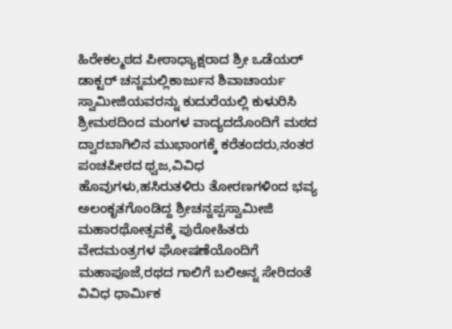ಹಿರೇಕಲ್ಮಠದ ಪೀಠಾಧ್ಯಾಕ್ಷರಾದ ಶ್ರೀ ಒಡೆಯರ್ ಡಾಕ್ಟರ್ ಚನ್ನಮಲ್ಲಿಕಾರ್ಜುನ ಶಿವಾಚಾರ್ಯ ಸ್ವಾಮೀಜಿಯವರನ್ನು ಕುದುರೆಯಲ್ಲಿ ಕುಳುರಿಸಿ ಶ್ರೀಮಠದಿಂದ ಮಂಗಳ ವಾದ್ಯದದೊಂದಿಗೆ ಮಠದ ದ್ವಾರಬಾಗಿಲಿನ ಮುಭಾಂಗಕ್ಕೆ ಕರೆತಂದರು,ನಂತರ ಪಂಚಪೀಠದ ಥ್ವಜ,ವಿವಿಧ ಹೊವುಗಳು,ಹಸಿರುತಳಿರು ತೋರಣಗಳಿಂದ ಭವ್ಯ ಅಲಂಕೃತಗೊಂಡಿದ್ದ ಶ್ರೀಚನ್ನಪ್ಪಸ್ವಾಮೀಜಿ ಮಹಾರಥೋತ್ಸವಕ್ಕೆ ಪುರೋಹಿತರು ವೇದಮಂತ್ರಗಳ ಘೋಷಣೆಯೊಂದಿಗೆ ಮಹಾಪೂಜೆ,ರಥದ ಗಾಲಿಗೆ ಬಲಿಅನ್ನ ಸೇರಿದಂತೆ ವಿವಿಧ ಧಾರ್ಮಿಕ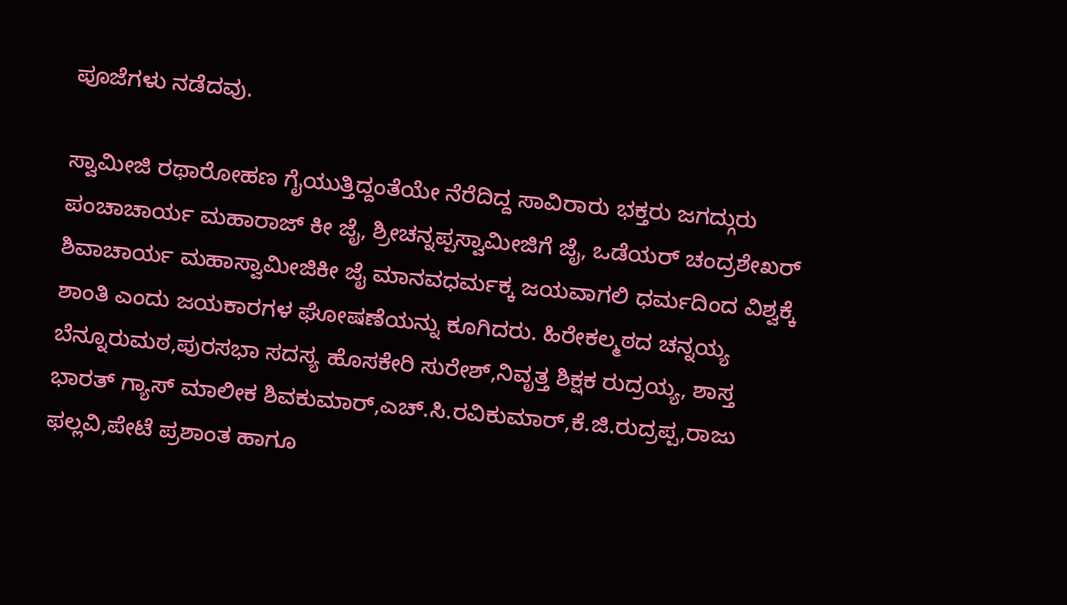ಪೂಜೆಗಳು ನಡೆದವು.

ಸ್ವಾಮೀಜಿ ರಥಾರೋಹಣ ಗೈಯುತ್ತಿದ್ದಂತೆಯೇ ನೆರೆದಿದ್ದ ಸಾವಿರಾರು ಭಕ್ತರು ಜಗದ್ಗುರು ಪಂಚಾಚಾರ್ಯ ಮಹಾರಾಜ್ ಕೀ ಜೈ, ಶ್ರೀಚನ್ನಪ್ಪಸ್ವಾಮೀಜಿಗೆ ಜೈ, ಒಡೆಯರ್ ಚಂದ್ರಶೇಖರ್ ಶಿವಾಚಾರ್ಯ ಮಹಾಸ್ವಾಮೀಜಿಕೀ ಜೈ ಮಾನವಧರ್ಮಕ್ಕ ಜಯವಾಗಲಿ ಧರ್ಮದಿಂದ ವಿಶ್ವಕ್ಕೆ ಶಾಂತಿ ಎಂದು ಜಯಕಾರಗಳ ಘೋಷಣೆಯನ್ನು ಕೂಗಿದರು. ಹಿರೇಕಲ್ಮಠದ ಚನ್ನಯ್ಯ ಬೆನ್ನೂರುಮಠ,ಪುರಸಭಾ ಸದಸ್ಯ ಹೊಸಕೇರಿ ಸುರೇಶ್,ನಿವೃತ್ತ ಶಿಕ್ಷಕ ರುದ್ರಯ್ಯ, ಶಾಸ್ತ ಭಾರತ್ ಗ್ಯಾಸ್ ಮಾಲೀಕ ಶಿವಕುಮಾರ್,ಎಚ್.ಸಿ.ರವಿಕುಮಾರ್,ಕೆ.ಜಿ.ರುದ್ರಪ್ಪ,ರಾಜು ಫಲ್ಲವಿ,ಪೇಟೆ ಪ್ರಶಾಂತ ಹಾಗೂ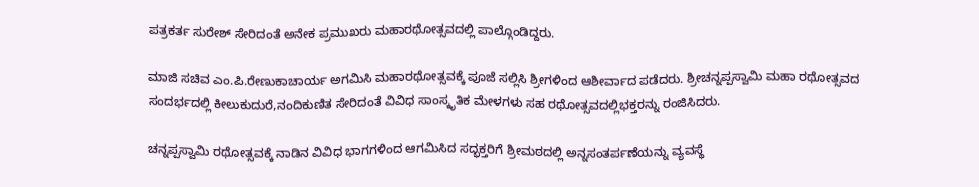ಪತ್ರಕರ್ತ ಸುರೇಶ್ ಸೇರಿದಂತೆ ಅನೇಕ ಪ್ರಮುಖರು ಮಹಾರಥೋತ್ಸವದಲ್ಲಿ ಪಾಲ್ಗೊಂಡಿದ್ದರು.

ಮಾಜಿ ಸಚಿವ ಎಂ.ಪಿ.ರೇಣುಕಾಚಾರ್ಯ ಅಗಮಿಸಿ ಮಹಾರಥೋತ್ಸವಕ್ಕೆ ಪೂಜೆ ಸಲ್ಲಿಸಿ ಶ್ರೀಗಳಿಂದ ಆಶೀರ್ವಾದ ಪಡೆದರು. ಶ್ರೀಚನ್ನಪ್ಪಸ್ವಾಮಿ ಮಹಾ ರಥೋತ್ಸವದ ಸಂದರ್ಭದಲ್ಲಿ ಕೀಲುಕುದುರೆ,ನಂದಿಕುಣಿತ ಸೇರಿದಂತೆ ವಿವಿಧ ಸಾಂಸ್ಕೃತಿಕ ಮೇಳಗಳು ಸಹ ರಥೋತ್ಸವದಲ್ಲಿಭಕ್ತರನ್ನು ರಂಜಿಸಿದರು.

ಚನ್ನಪ್ಪಸ್ವಾಮಿ ರಥೋತ್ಸವಕ್ಕೆ ನಾಡಿನ ವಿವಿಧ ಭಾಗಗಳಿಂದ ಆಗಮಿಸಿದ ಸದ್ಭಕ್ತರಿಗೆ ಶ್ರೀಮಠದಲ್ಲಿ ಅನ್ನಸಂತರ್ಪಣೆಯನ್ನು ವ್ಯವಸ್ಥೆ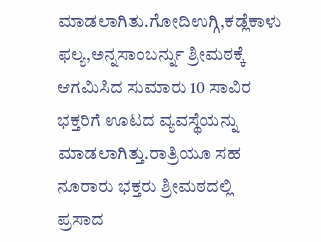ಮಾಡಲಾಗಿತು.ಗೋದಿಉಗ್ಗಿ,ಕಡ್ಲೆಕಾಳು ಫಲ್ಯ,ಅನ್ನಸಾಂಬರ್ನ್ನು ಶ್ರೀಮಠಕ್ಕೆ ಆಗಮಿಸಿದ ಸುಮಾರು 10 ಸಾವಿರ ಭಕ್ತರಿಗೆ ಊಟದ ವ್ಯವಸ್ಥೆಯನ್ನು ಮಾಡಲಾಗಿತ್ತು.ರಾತ್ರಿಯೂ ಸಹ ನೂರಾರು ಭಕ್ತರು ಶ್ರೀಮಠದಲ್ಲಿ ಪ್ರಸಾದ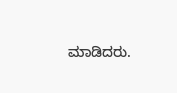ಮಾಡಿದರು.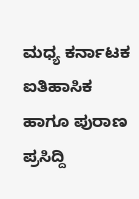ಮಧ್ಯ ಕರ್ನಾಟಕ ಐತಿಹಾಸಿಕ ಹಾಗೂ ಪುರಾಣ ಪ್ರಸಿದ್ದಿ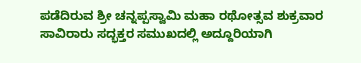ಪಡೆದಿರುವ ಶ್ರೀ ಚನ್ನಪ್ಪಸ್ವಾಮಿ ಮಹಾ ರಥೋತ್ಸವ ಶುಕ್ರವಾರ ಸಾವಿರಾರು ಸದ್ಭಕ್ತರ ಸಮುಖದಲ್ಲಿ ಅದ್ದೂರಿಯಾಗಿ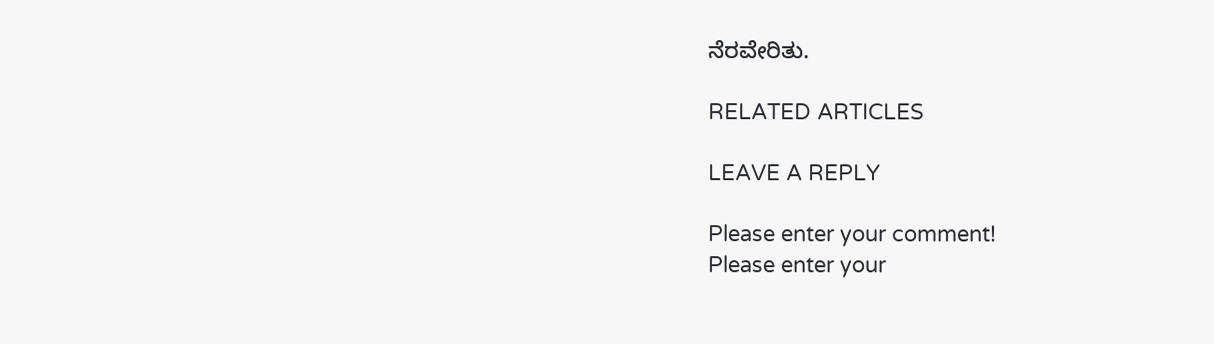ನೆರವೇರಿತು.

RELATED ARTICLES

LEAVE A REPLY

Please enter your comment!
Please enter your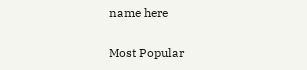name here

Most Popular